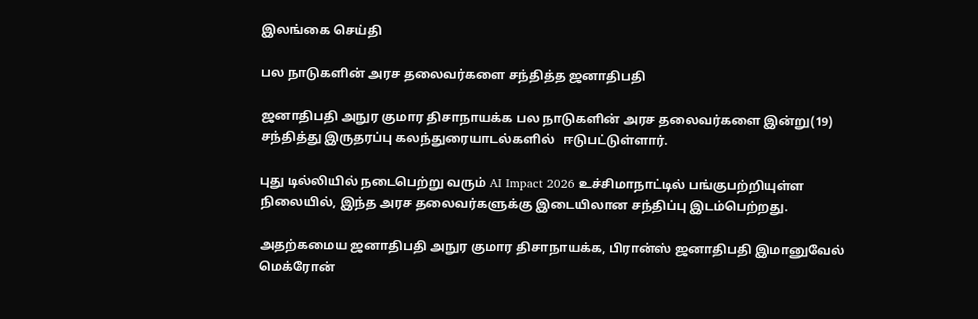இலங்கை செய்தி

பல நாடுகளின் அரச தலைவர்களை சந்தித்த ஜனாதிபதி

ஜனாதிபதி அநுர குமார திசாநாயக்க பல நாடுகளின் அரச தலைவர்களை இன்று(19) சந்தித்து இருதரப்பு கலந்துரையாடல்களில்   ஈடுபட்டுள்ளார்.

புது டில்லியில் நடைபெற்று வரும் AI Impact 2026 உச்சிமாநாட்டில் பங்குபற்றியுள்ள நிலையில், இந்த அரச தலைவர்களுக்கு இடையிலான சந்திப்பு இடம்பெற்றது.

அதற்கமைய ஜனாதிபதி அநுர குமார திசாநாயக்க, பிரான்ஸ் ஜனாதிபதி இமானுவேல் மெக்ரோன்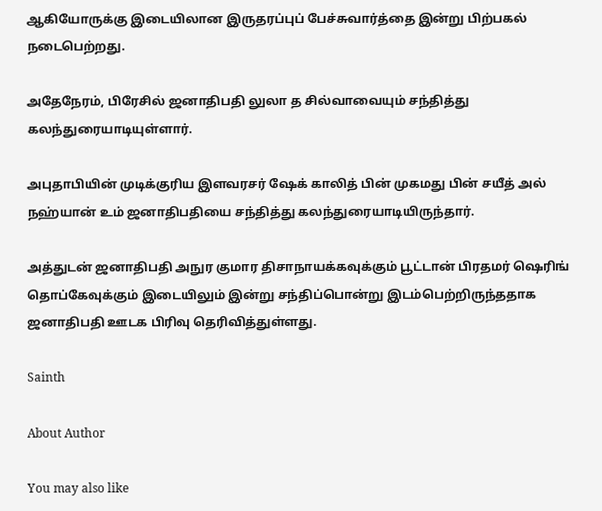ஆகியோருக்கு இடையிலான இருதரப்புப் பேச்சுவார்த்தை இன்று பிற்பகல் நடைபெற்றது.

அதேநேரம், பிரேசில் ஜனாதிபதி லுலா த சில்வாவையும் சந்தித்து கலந்துரையாடியுள்ளார்.

அபுதாபியின் முடிக்குரிய இளவரசர் ஷேக் காலித் பின் முகமது பின் சயீத் அல் நஹ்யான் உம் ஜனாதிபதியை சந்தித்து கலந்துரையாடியிருந்தார்.

அத்துடன் ஜனாதிபதி அநுர குமார திசாநாயக்கவுக்கும் பூட்டான் பிரதமர் ஷெரிங் தொப்கேவுக்கும் இடையிலும் இன்று சந்திப்பொன்று இடம்பெற்றிருந்ததாக ஜனாதிபதி ஊடக பிரிவு தெரிவித்துள்ளது.

Sainth

About Author

You may also like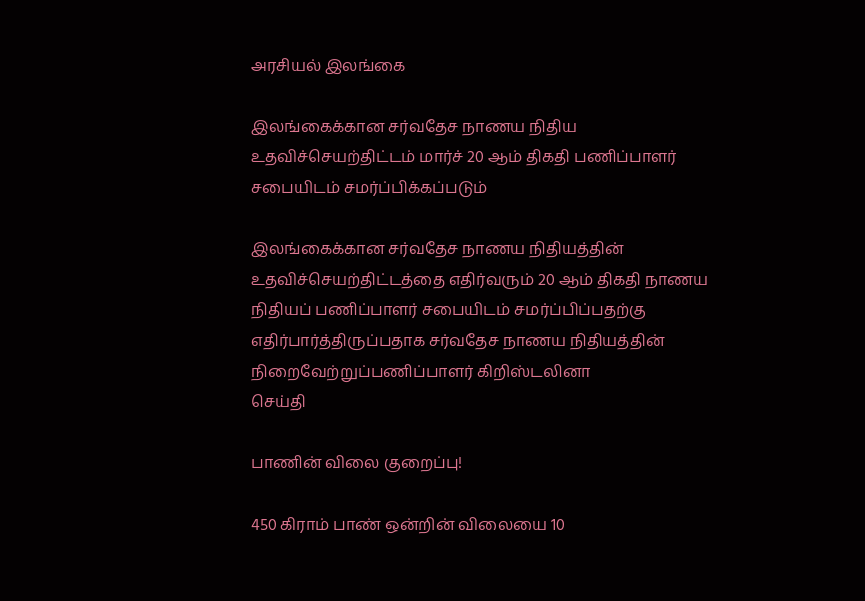அரசியல் இலங்கை

இலங்கைக்கான சர்வதேச நாணய நிதிய உதவிச்செயற்திட்டம் மார்ச் 20 ஆம் திகதி பணிப்பாளர் சபையிடம் சமர்ப்பிக்கப்படும்

இலங்கைக்கான சர்வதேச நாணய நிதியத்தின் உதவிச்செயற்திட்டத்தை எதிர்வரும் 20 ஆம் திகதி நாணய நிதியப் பணிப்பாளர் சபையிடம் சமர்ப்பிப்பதற்கு எதிர்பார்த்திருப்பதாக சர்வதேச நாணய நிதியத்தின் நிறைவேற்றுப்பணிப்பாளர் கிறிஸ்டலினா
செய்தி

பாணின் விலை குறைப்பு!

450 கிராம் பாண் ஒன்றின் விலையை 10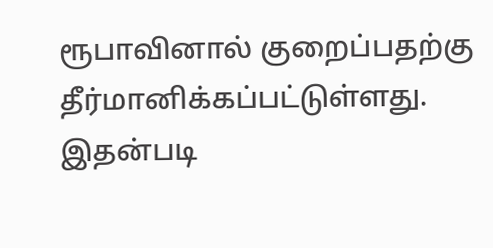ரூபாவினால் குறைப்பதற்கு தீர்மானிக்கப்பட்டுள்ளது. இதன்படி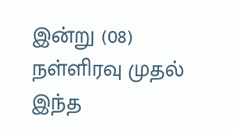இன்று (08) நள்ளிரவு முதல் இந்த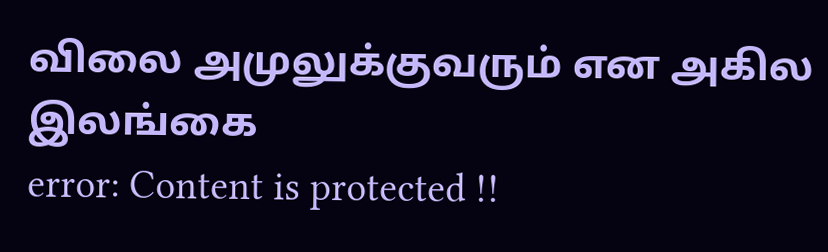விலை அமுலுக்குவரும் என அகில இலங்கை
error: Content is protected !!